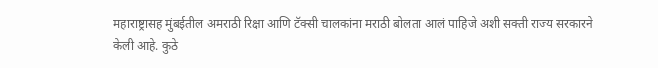महाराष्ट्रासह मुंबईतील अमराठी रिक्षा आणि टॅक्सी चालकांना मराठी बोलता आलं पाहिजे अशी सक्ती राज्य सरकारने केली आहे. कुठे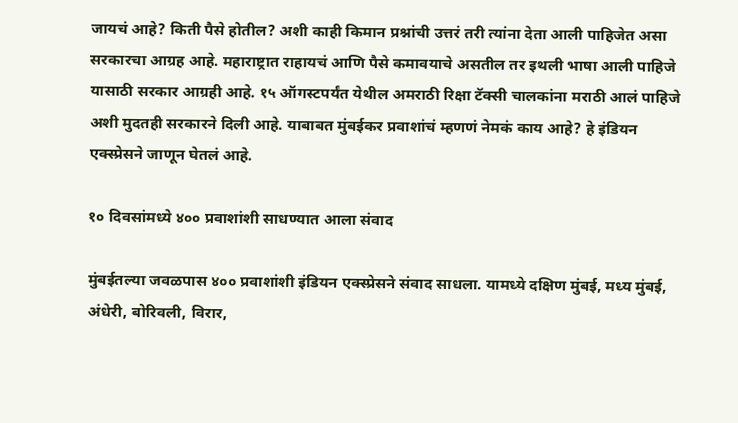जायचं आहे? किती पैसे होतील? अशी काही किमान प्रश्नांची उत्तरं तरी त्यांना देता आली पाहिजेत असा सरकारचा आग्रह आहे. महाराष्ट्रात राहायचं आणि पैसे कमावयाचे असतील तर इथली भाषा आली पाहिजे यासाठी सरकार आग्रही आहे. १५ ऑगस्टपर्यंत येथील अमराठी रिक्षा टॅक्सी चालकांना मराठी आलं पाहिजे अशी मुदतही सरकारने दिली आहे. याबाबत मुंबईकर प्रवाशांचं म्हणणं नेमकं काय आहे? हे इंडियन एक्स्प्रेसने जाणून घेतलं आहे.

१० दिवसांमध्ये ४०० प्रवाशांशी साधण्यात आला संवाद

मुंबईतल्या जवळपास ४०० प्रवाशांशी इंडियन एक्स्प्रेसने संवाद साधला. यामध्ये दक्षिण मुंबई, मध्य मुंबई, अंधेरी, बोरिवली, विरार,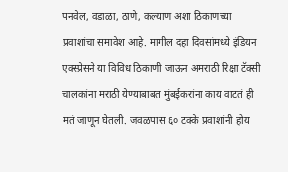पनवेल, वडाळा, ठाणे, कल्याण अशा ठिकाणच्या प्रवाशांचा समावेश आहे. मागील दहा दिवसांमध्ये इंडियन एक्स्प्रेसने या विविध ठिकाणी जाऊन अमराठी रिक्षा टॅक्सी चालकांना मराठी येण्याबाबत मुंबईकरांना काय वाटतं ही मतं जाणून घेतली. जवळपास ६० टक्के प्रवाशांनी होय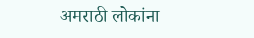अमराठी लोकांना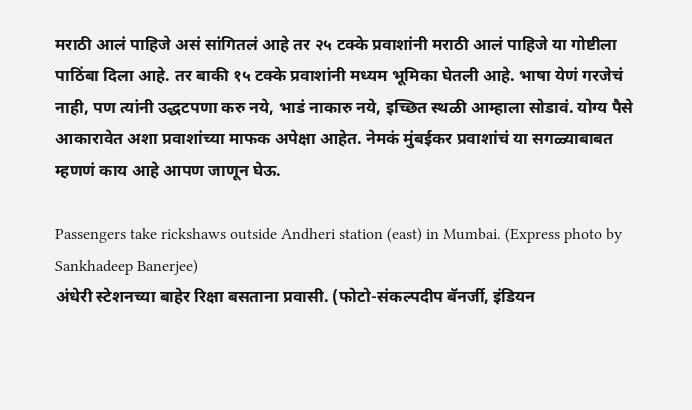मराठी आलं पाहिजे असं सांगितलं आहे तर २५ टक्के प्रवाशांनी मराठी आलं पाहिजे या गोष्टीला पाठिंबा दिला आहे. तर बाकी १५ टक्के प्रवाशांनी मध्यम भूमिका घेतली आहे. भाषा येणं गरजेचं नाही, पण त्यांनी उद्धटपणा करु नये, भाडं नाकारु नये, इच्छित स्थळी आम्हाला सोडावं. योग्य पैसे आकारावेत अशा प्रवाशांच्या माफक अपेक्षा आहेत. नेमकं मुंबईकर प्रवाशांचं या सगळ्याबाबत म्हणणं काय आहे आपण जाणून घेऊ.

Passengers take rickshaws outside Andheri station (east) in Mumbai. (Express photo by Sankhadeep Banerjee)
अंधेरी स्टेशनच्या बाहेर रिक्षा बसताना प्रवासी. (फोटो-संकल्पदीप बॅनर्जी, इंडियन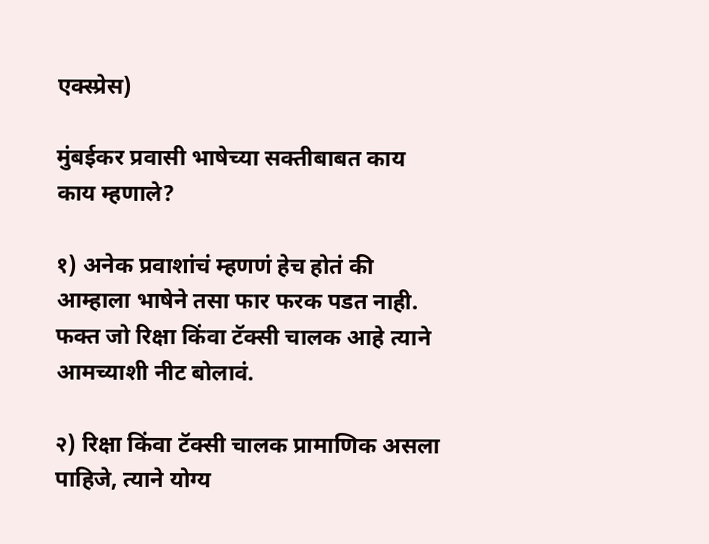एक्स्प्रेस)

मुंबईकर प्रवासी भाषेच्या सक्तीबाबत काय काय म्हणाले?

१) अनेक प्रवाशांचं म्हणणं हेच होतं की आम्हाला भाषेने तसा फार फरक पडत नाही. फक्त जो रिक्षा किंवा टॅक्सी चालक आहे त्याने आमच्याशी नीट बोलावं.

२) रिक्षा किंवा टॅक्सी चालक प्रामाणिक असला पाहिजे, त्याने योग्य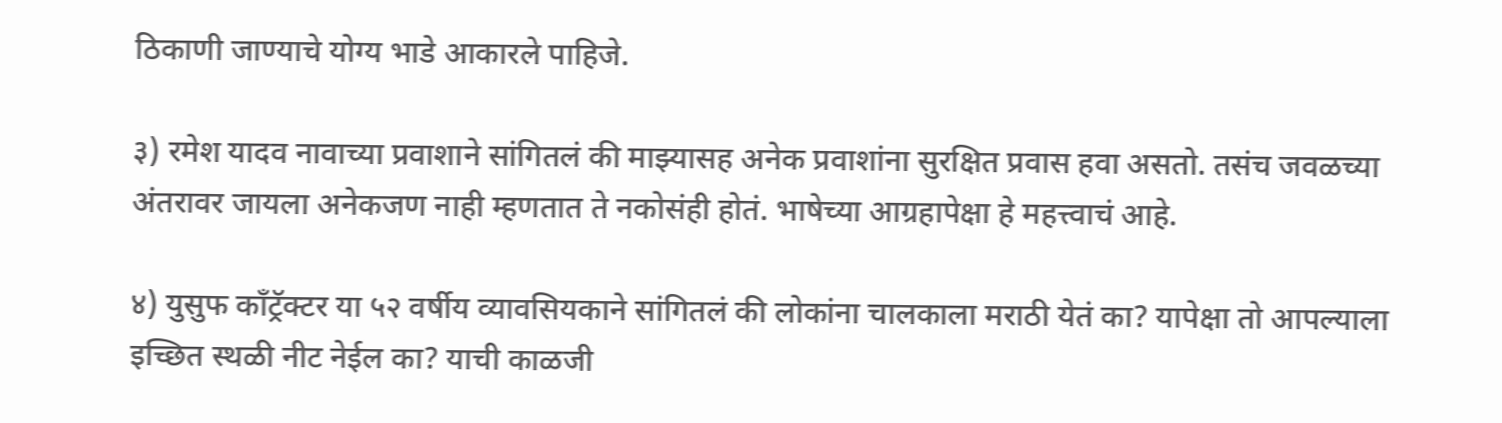ठिकाणी जाण्याचे योग्य भाडे आकारले पाहिजे.

३) रमेश यादव नावाच्या प्रवाशाने सांगितलं की माझ्यासह अनेक प्रवाशांना सुरक्षित प्रवास हवा असतो. तसंच जवळच्या अंतरावर जायला अनेकजण नाही म्हणतात ते नकोसंही होतं. भाषेच्या आग्रहापेक्षा हे महत्त्वाचं आहे.

४) युसुफ काँट्रॅक्टर या ५२ वर्षीय व्यावसियकाने सांगितलं की लोकांना चालकाला मराठी येतं का? यापेक्षा तो आपल्याला इच्छित स्थळी नीट नेईल का? याची काळजी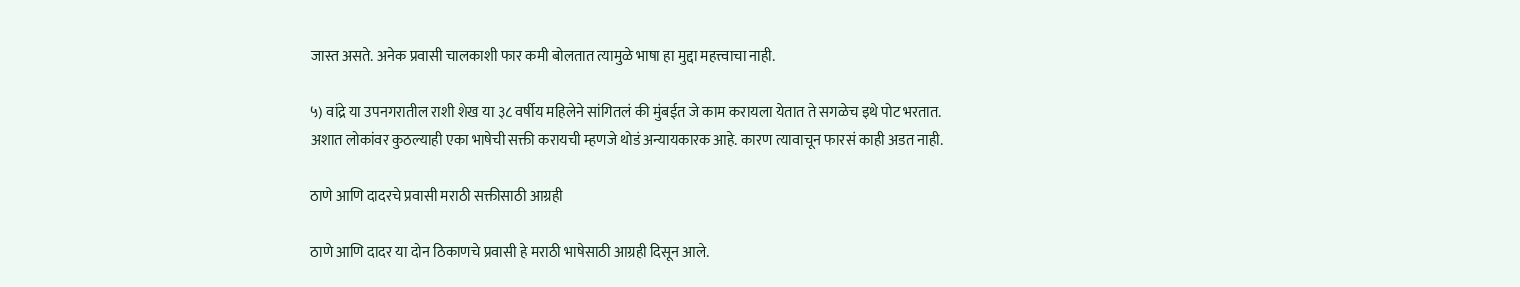जास्त असते. अनेक प्रवासी चालकाशी फार कमी बोलतात त्यामुळे भाषा हा मुद्दा महत्त्वाचा नाही.

५) वांद्रे या उपनगरातील राशी शेख या ३८ वर्षीय महिलेने सांगितलं की मुंबईत जे काम करायला येतात ते सगळेच इथे पोट भरतात. अशात लोकांवर कुठल्याही एका भाषेची सक्ती करायची म्हणजे थोडं अन्यायकारक आहे. कारण त्यावाचून फारसं काही अडत नाही.

ठाणे आणि दादरचे प्रवासी मराठी सक्तीसाठी आग्रही

ठाणे आणि दादर या दोन ठिकाणचे प्रवासी हे मराठी भाषेसाठी आग्रही दिसून आले.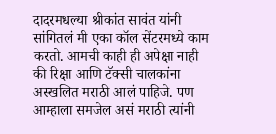दादरमधल्या श्रीकांत सावंत यांनी सांगितलं मी एका कॉल सेंटरमध्ये काम करतो. आमची काही ही अपेक्षा नाही की रिक्षा आणि टॅक्सी चालकांना अस्खलित मराठी आलं पाहिजे. पण आम्हाला समजेल असं मराठी त्यांनी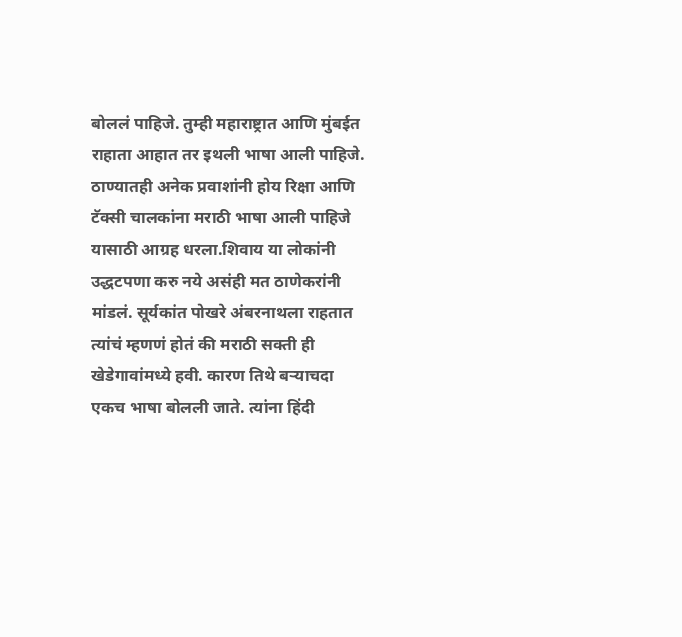बोललं पाहिजे. तुम्ही महाराष्ट्रात आणि मुंबईत राहाता आहात तर इथली भाषा आली पाहिजे. ठाण्यातही अनेक प्रवाशांनी होय रिक्षा आणि टॅक्सी चालकांना मराठी भाषा आली पाहिजे यासाठी आग्रह धरला.शिवाय या लोकांनी उद्धटपणा करु नये असंही मत ठाणेकरांनी मांडलं. सूर्यकांत पोखरे अंबरनाथला राहतात त्यांचं म्हणणं होतं की मराठी सक्ती ही खेडेगावांमध्ये हवी. कारण तिथे बऱ्याचदा एकच भाषा बोलली जाते. त्यांना हिंदी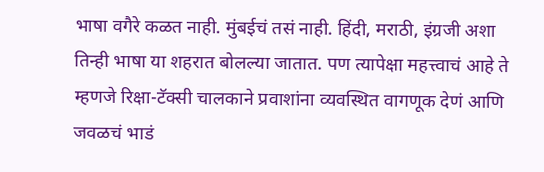भाषा वगैरे कळत नाही. मुंबईचं तसं नाही. हिंदी, मराठी, इंग्रजी अशा तिन्ही भाषा या शहरात बोलल्या जातात. पण त्यापेक्षा महत्त्वाचं आहे ते म्हणजे रिक्षा-टॅक्सी चालकाने प्रवाशांना व्यवस्थित वागणूक देणं आणि जवळचं भाडं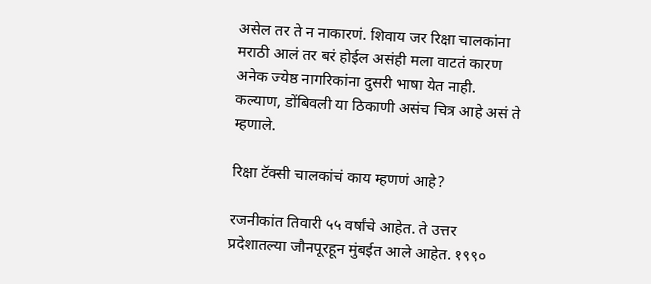असेल तर ते न नाकारणं. शिवाय जर रिक्षा चालकांना मराठी आलं तर बरं होईल असंही मला वाटतं कारण अनेक ज्येष्ठ नागरिकांना दुसरी भाषा येत नाही. कल्याण, डोंबिवली या ठिकाणी असंच चित्र आहे असं ते म्हणाले.

रिक्षा टॅक्सी चालकांचं काय म्हणणं आहे?

रजनीकांत तिवारी ५५ वर्षांचे आहेत. ते उत्तर प्रदेशातल्या जौनपूरहून मुंबईत आले आहेत. १९९०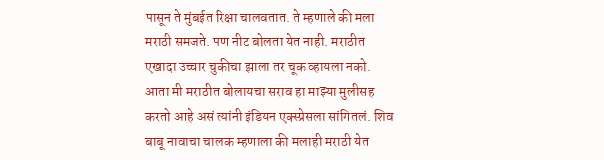पासून ते मुंबईत रिक्षा चालवतात. ते म्हणाले की मला मराठी समजते. पण नीट बोलता येत नाही. मराठीत एखादा उच्चार चुकीचा झाला तर चूक व्हायला नको. आता मी मराठीत बोलायचा सराव हा माझ्या मुलीसह करतो आहे असं त्यांनी इंडियन एक्स्प्रेसला सांगितलं. शिव बाबू नावाचा चालक म्हणाला की मलाही मराठी येत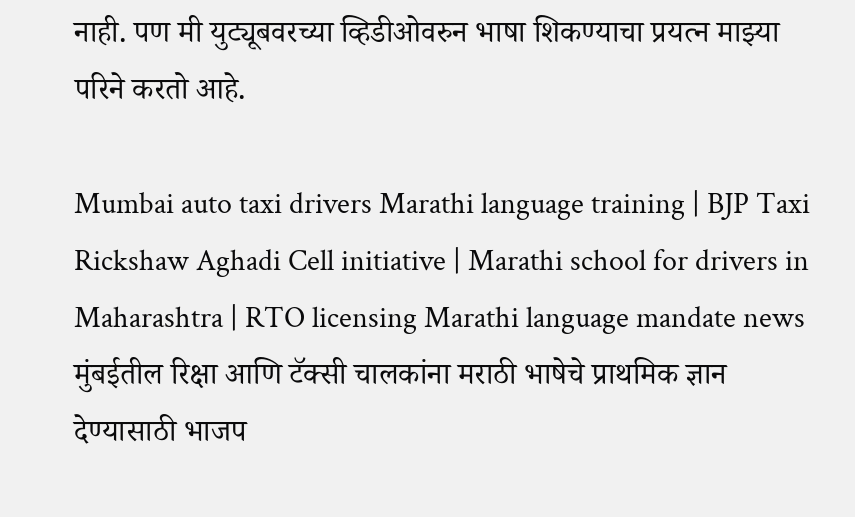नाही. पण मी युट्यूबवरच्या व्हिडीओवरुन भाषा शिकण्याचा प्रयत्न माझ्या परिने करतो आहे.

Mumbai auto taxi drivers Marathi language training | BJP Taxi Rickshaw Aghadi Cell initiative | Marathi school for drivers in Maharashtra | RTO licensing Marathi language mandate news
मुंबईतील रिक्षा आणि टॅक्सी चालकांना मराठी भाषेचे प्राथमिक ज्ञान देण्यासाठी भाजप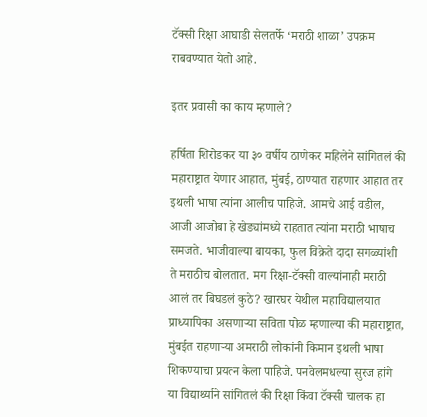टॅक्सी रिक्षा आघाडी सेलतर्फे ‘मराठी शाळा’ उपक्रम राबवण्यात येतो आहे.

इतर प्रवासी का काय म्हणाले?

हर्षिता शिरोडकर या ३० वर्षीय ठाणेकर महिलेने सांगितलं की महाराष्ट्रात येणार आहात, मुंबई, ठाण्यात राहणार आहात तर इथली भाषा त्यांना आलीच पाहिजे. आमचे आई वडील, आजी आजोबा हे खेड्यांमध्ये राहतात त्यांना मराठी भाषाच समजते. भाजीवाल्या बायका, फुल विक्रेते दादा सगळ्यांशी ते मराठीच बोलतात. मग रिक्षा-टॅक्सी वाल्यांनाही मराठी आलं तर बिघडलं कुठे? खारघर येथील महाविद्यालयात प्राध्यापिका असणाऱ्या सविता पोळ म्हणाल्या की महाराष्ट्रात, मुंबईत राहणाऱ्या अमराठी लोकांनी किमान इथली भाषा शिकण्याचा प्रयत्न केला पाहिजे. पनवेलमधल्या सुरज हांगे या विद्यार्थ्याने सांगितलं की रिक्षा किंवा टॅक्सी चालक हा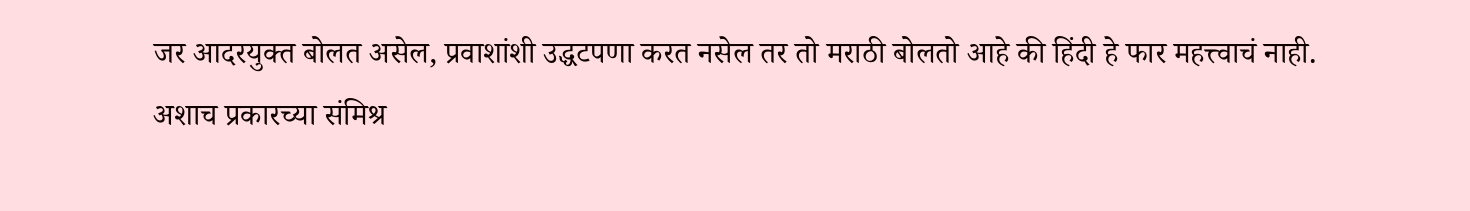जर आदरयुक्त बोलत असेल, प्रवाशांशी उद्धटपणा करत नसेल तर तो मराठी बोलतो आहे की हिंदी हे फार महत्त्वाचं नाही. अशाच प्रकारच्या संमिश्र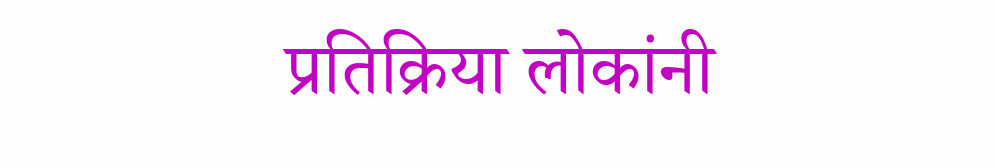प्रतिक्रिया लोकांनी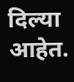दिल्या आहेत.